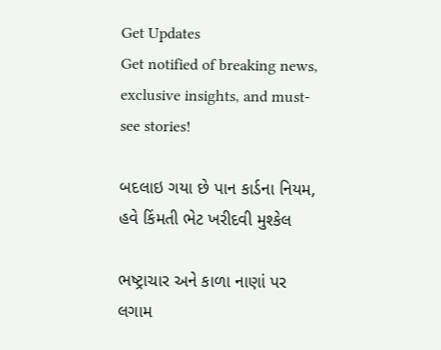Get Updates
Get notified of breaking news, exclusive insights, and must-see stories!

બદલાઇ ગયા છે પાન કાર્ડના નિયમ, હવે કિંમતી ભેટ ખરીદવી મુશ્કેલ

ભષ્ટ્રાચાર અને કાળા નાણાં પર લગામ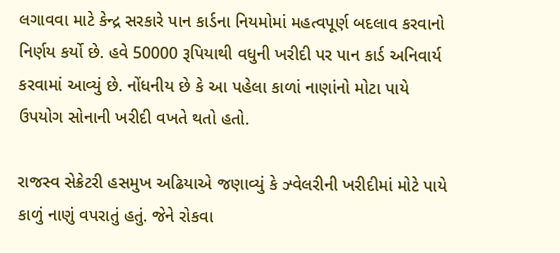લગાવવા માટે કેન્દ્ર સરકારે પાન કાર્ડના નિયમોમાં મહત્વપૂર્ણ બદલાવ કરવાનો નિર્ણય કર્યો છે. હવે 50000 રૂપિયાથી વધુની ખરીદી પર પાન કાર્ડ અનિવાર્ય કરવામાં આવ્યું છે. નોંધનીય છે કે આ પહેલા કાળાં નાણાંનો મોટા પાયે ઉપયોગ સોનાની ખરીદી વખતે થતો હતો.

રાજસ્વ સેક્રેટરી હસમુખ અઢિયાએ જણાવ્યું કે ઝ્વેલરીની ખરીદીમાં મોટે પાયે કાળું નાણું વપરાતું હતું. જેને રોકવા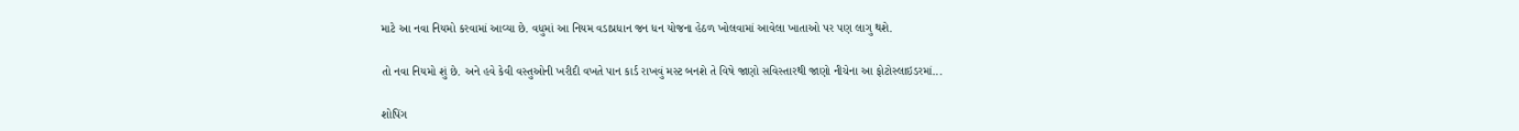માટે આ નવા નિયમો કરવામાં આવ્યા છે. વધુમાં આ નિયમ વડાપ્રધાન જન ધન યોજના હેઠળ ખોલવામાં આવેલા ખાતાઓ પર પણ લાગુ થશે.

તો નવા નિયમો શું છે. અને હવે કેવી વસ્તુઓની ખરીદી વખતે પાન કાર્ડ રાખવું મસ્ટ બનશે તે વિષે જાણો સવિસ્તારથી જાણો નીચેના આ ફોટોસ્લાઇડરમાં...

શોપિંગ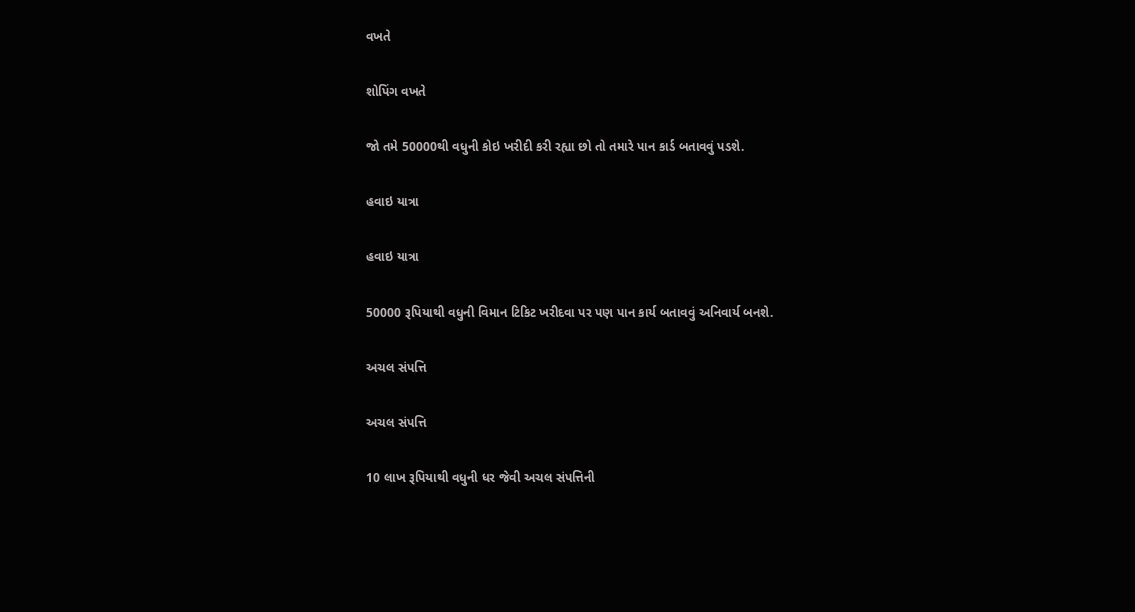વખતે

શોપિંગ વખતે

જો તમે 50000થી વધુની કોઇ ખરીદી કરી રહ્યા છો તો તમારે પાન કાર્ડ બતાવવું પડશે.

હવાઇ યાત્રા

હવાઇ યાત્રા

50000 રૂપિયાથી વધુની વિમાન ટિકિટ ખરીદવા પર પણ પાન કાર્ય બતાવવું અનિવાર્ય બનશે.

અચલ સંપત્તિ

અચલ સંપત્તિ

10 લાખ રૂપિયાથી વધુની ધર જેવી અચલ સંપત્તિની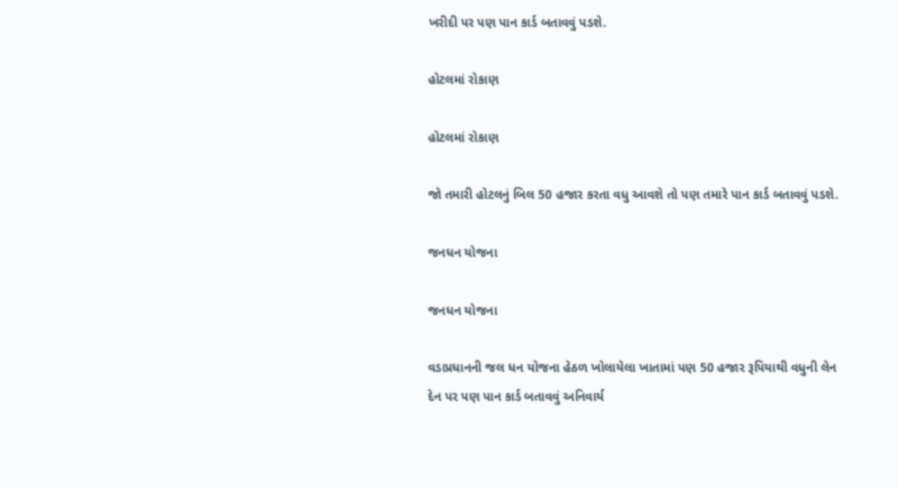ખરીદી પર પણ પાન કાર્ડ બતાવવું પડશે.

હોટલમાં રોકાણ

હોટલમાં રોકાણ

જો તમારી હોટલનું બિલ 50 હજાર કરતા વધુ આવશે તો પણ તમારે પાન કાર્ડ બતાવવું પડશે.

જનધન યોજના

જનધન યોજના

વડાપ્રધાનની જલ ધન યોજના હેઠળ ખોલાયેલા ખાતામાં પણ 50 હજાર રૂપિયાથી વધુની લેન દેન પર પણ પાન કાર્ડ બતાવવું અનિવાર્ય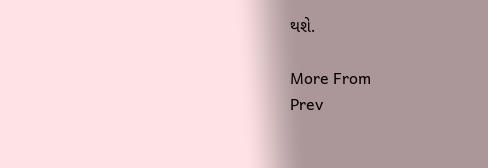થશે.

More From
Prev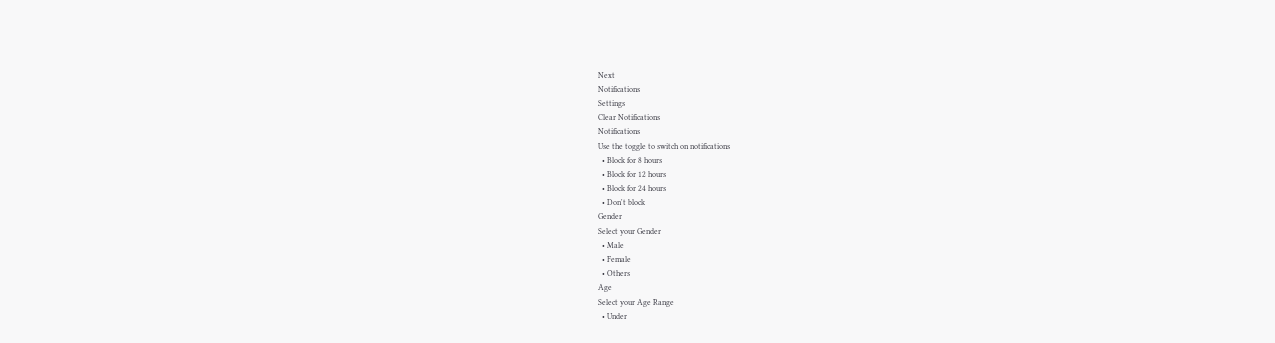Next
Notifications
Settings
Clear Notifications
Notifications
Use the toggle to switch on notifications
  • Block for 8 hours
  • Block for 12 hours
  • Block for 24 hours
  • Don't block
Gender
Select your Gender
  • Male
  • Female
  • Others
Age
Select your Age Range
  • Under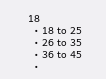18
  • 18 to 25
  • 26 to 35
  • 36 to 45
  •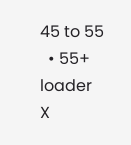45 to 55
  • 55+
loader
X